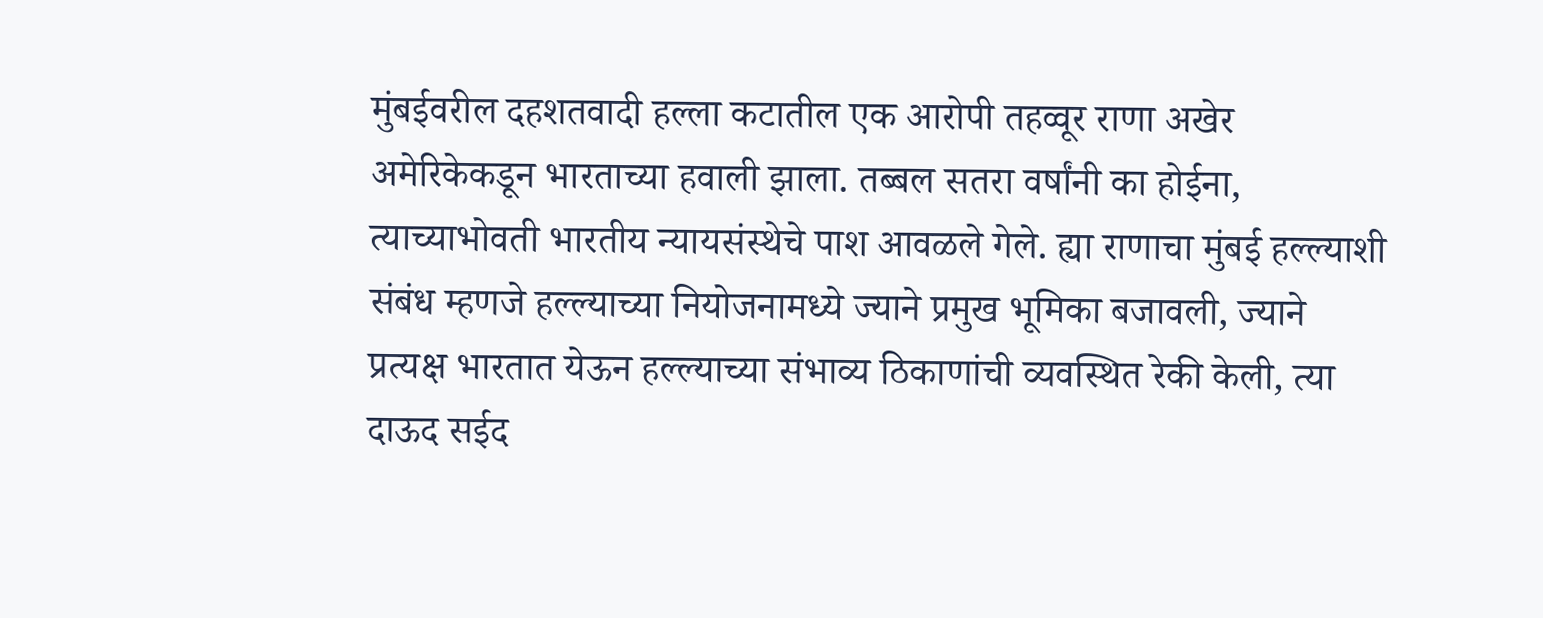मुंबईवरील दहशतवादी हल्ला कटातील एक आरोपी तहव्वूर राणा अखेर अमेरिकेकडून भारताच्या हवाली झाला. तब्बल सतरा वर्षांनी का होईना, त्याच्याभोवती भारतीय न्यायसंस्थेचे पाश आवळले गेले. ह्या राणाचा मुंबई हल्ल्याशी संबंध म्हणजे हल्ल्याच्या नियोजनामध्ये ज्याने प्रमुख भूमिका बजावली, ज्याने प्रत्यक्ष भारतात येऊन हल्ल्याच्या संभाव्य ठिकाणांची व्यवस्थित रेकी केली, त्या दाऊद सईद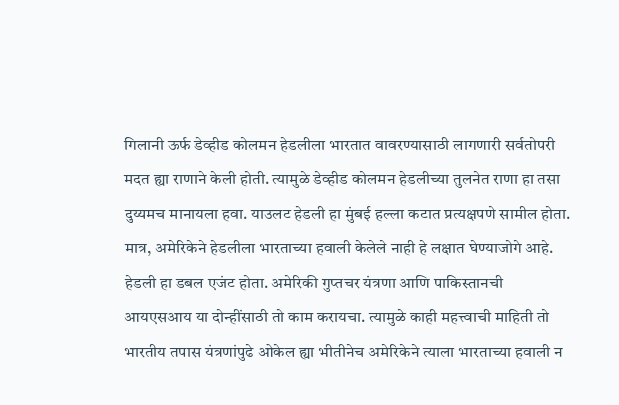गिलानी ऊर्फ डेव्हीड कोलमन हेडलीला भारतात वावरण्यासाठी लागणारी सर्वतोपरी मदत ह्या राणाने केली होती. त्यामुळे डेव्हीड कोलमन हेडलीच्या तुलनेत राणा हा तसा दुय्यमच मानायला हवा. याउलट हेडली हा मुंबई हल्ला कटात प्रत्यक्षपणे सामील होता. मात्र, अमेरिकेने हेडलीला भारताच्या हवाली केलेले नाही हे लक्षात घेण्याजोगे आहे. हेडली हा डबल एजंट होता. अमेरिकी गुप्तचर यंत्रणा आणि पाकिस्तानची आयएसआय या दोन्हींसाठी तो काम करायचा. त्यामुळे काही महत्त्वाची माहिती तो भारतीय तपास यंत्रणांपुढे ओकेल ह्या भीतीनेच अमेरिकेने त्याला भारताच्या हवाली न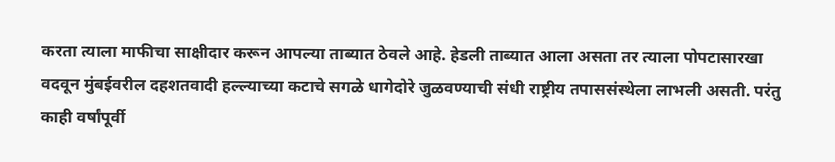करता त्याला माफीचा साक्षीदार करून आपल्या ताब्यात ठेवले आहे. हेडली ताब्यात आला असता तर त्याला पोपटासारखा वदवून मुंबईवरील दहशतवादी हल्ल्याच्या कटाचे सगळे धागेदोरे जुळवण्याची संधी राष्ट्रीय तपाससंस्थेला लाभली असती. परंतु काही वर्षांपूर्वी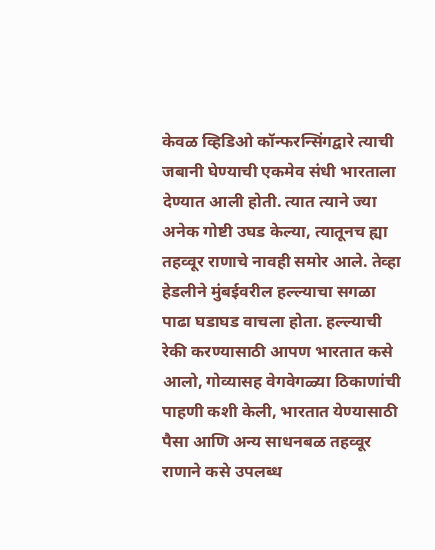केवळ व्हिडिओ कॉन्फरन्सिंगद्वारे त्याची जबानी घेण्याची एकमेव संधी भारताला देण्यात आली होती. त्यात त्याने ज्या अनेक गोष्टी उघड केल्या, त्यातूनच ह्या तहव्वूर राणाचे नावही समोर आले. तेव्हा हेडलीने मुंबईवरील हल्ल्याचा सगळा पाढा घडाघड वाचला होता. हल्ल्याची रेकी करण्यासाठी आपण भारतात कसे आलो, गोव्यासह वेगवेगळ्या ठिकाणांची पाहणी कशी केली, भारतात येण्यासाठी पैसा आणि अन्य साधनबळ तहव्वूर राणाने कसे उपलब्ध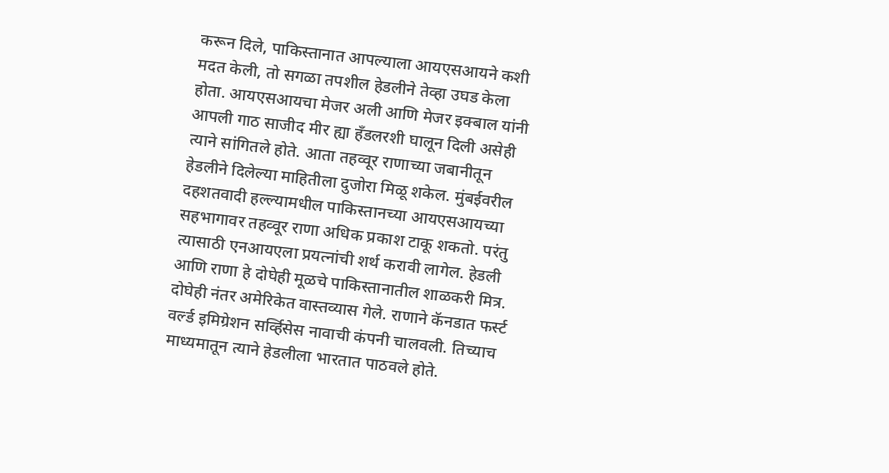करून दिले, पाकिस्तानात आपल्याला आयएसआयने कशी मदत केली, तो सगळा तपशील हेडलीने तेव्हा उघड केला होता. आयएसआयचा मेजर अली आणि मेजर इक्बाल यांनी आपली गाठ साजीद मीर ह्या हँडलरशी घालून दिली असेही त्याने सांगितले होते. आता तहव्वूर राणाच्या जबानीतून हेडलीने दिलेल्या माहितीला दुजोरा मिळू शकेल. मुंबईवरील दहशतवादी हल्ल्यामधील पाकिस्तानच्या आयएसआयच्या सहभागावर तहव्वूर राणा अधिक प्रकाश टाकू शकतो. परंतु त्यासाठी एनआयएला प्रयत्नांची शर्थ करावी लागेल. हेडली आणि राणा हे दोघेही मूळचे पाकिस्तानातील शाळकरी मित्र. दोघेही नंतर अमेरिकेत वास्तव्यास गेले. राणाने कॅनडात फर्स्ट वर्ल्ड इमिग्रेशन सर्व्हिसेस नावाची कंपनी चालवली. तिच्याच माध्यमातून त्याने हेडलीला भारतात पाठवले होते.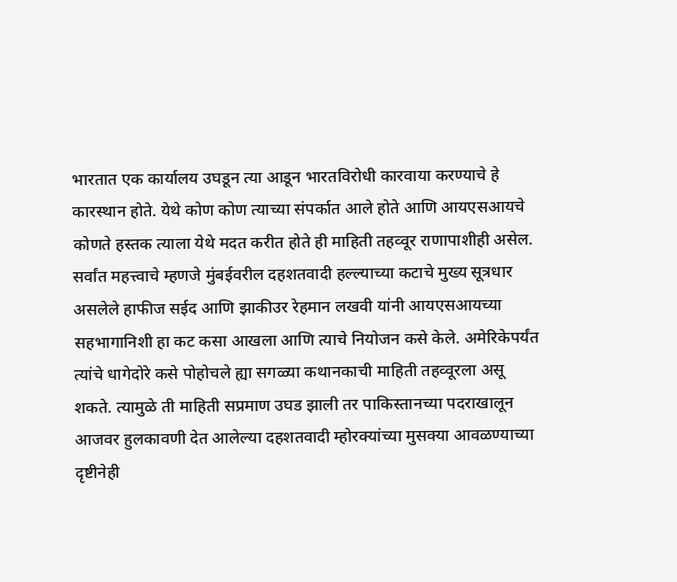भारतात एक कार्यालय उघडून त्या आडून भारतविरोधी कारवाया करण्याचे हे कारस्थान होते. येथे कोण कोण त्याच्या संपर्कात आले होते आणि आयएसआयचे कोणते हस्तक त्याला येथे मदत करीत होते ही माहिती तहव्वूर राणापाशीही असेल. सर्वांत महत्त्वाचे म्हणजे मुंबईवरील दहशतवादी हल्ल्याच्या कटाचे मुख्य सूत्रधार असलेले हाफीज सईद आणि झाकीउर रेहमान लखवी यांनी आयएसआयच्या सहभागानिशी हा कट कसा आखला आणि त्याचे नियोजन कसे केले. अमेरिकेपर्यंत त्यांचे धागेदोरे कसे पोहोचले ह्या सगळ्या कथानकाची माहिती तहव्वूरला असू शकते. त्यामुळे ती माहिती सप्रमाण उघड झाली तर पाकिस्तानच्या पदराखालून आजवर हुलकावणी देत आलेल्या दहशतवादी म्होरक्यांच्या मुसक्या आवळण्याच्या दृष्टीनेही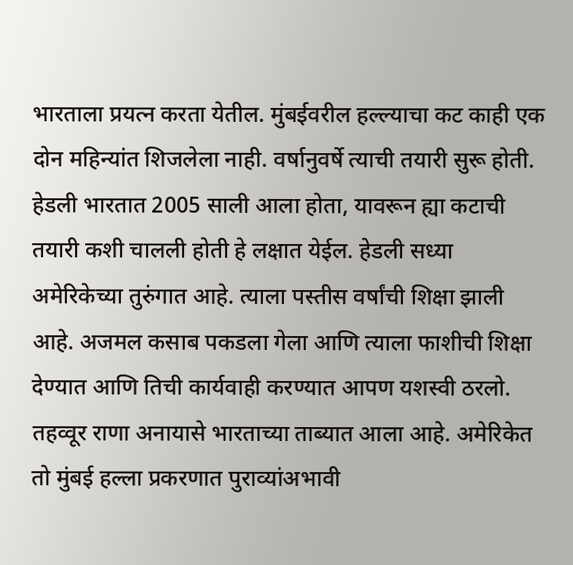भारताला प्रयत्न करता येतील. मुंबईवरील हल्ल्याचा कट काही एक दोन महिन्यांत शिजलेला नाही. वर्षानुवर्षे त्याची तयारी सुरू होती. हेडली भारतात 2005 साली आला होता, यावरून ह्या कटाची तयारी कशी चालली होती हे लक्षात येईल. हेडली सध्या अमेरिकेच्या तुरुंगात आहे. त्याला पस्तीस वर्षांची शिक्षा झाली आहे. अजमल कसाब पकडला गेला आणि त्याला फाशीची शिक्षा देण्यात आणि तिची कार्यवाही करण्यात आपण यशस्वी ठरलो. तहव्वूर राणा अनायासे भारताच्या ताब्यात आला आहे. अमेरिकेत तो मुंबई हल्ला प्रकरणात पुराव्यांअभावी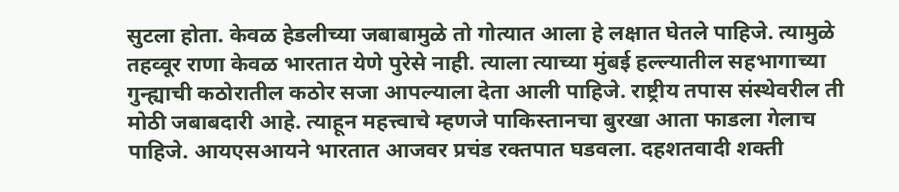सुटला होता. केवळ हेडलीच्या जबाबामुळे तो गोत्यात आला हे लक्षात घेतले पाहिजे. त्यामुळे तहव्वूर राणा केवळ भारतात येणे पुरेसे नाही. त्याला त्याच्या मुंबई हल्ल्यातील सहभागाच्या गुन्ह्याची कठोरातील कठोर सजा आपल्याला देता आली पाहिजे. राष्ट्रीय तपास संस्थेवरील ती मोठी जबाबदारी आहे. त्याहून महत्त्वाचे म्हणजे पाकिस्तानचा बुरखा आता फाडला गेलाच पाहिजे. आयएसआयने भारतात आजवर प्रचंड रक्तपात घडवला. दहशतवादी शक्ती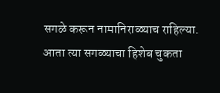सगळे करून नामानिराळ्याच राहिल्या. आता त्या सगळ्याचा हिशेब चुकता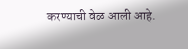करण्याची वेळ आली आहे.